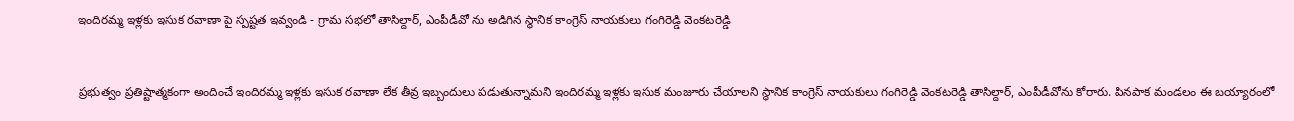ఇందిరమ్మ ఇళ్లకు ఇసుక రవాణా పై స్పష్టత ఇవ్వండి - గ్రామ సభలో తాసిల్దార్, ఎంపీడీవో ను అడిగిన స్థానిక కాంగ్రెస్ నాయకులు గంగిరెడ్డి వెంకటరెడ్డి


ప్రభుత్వం ప్రతిష్టాత్మకంగా అందించే ఇందిరమ్మ ఇళ్లకు ఇసుక రవాణా లేక తీవ్ర ఇబ్బందులు పడుతున్నామని ఇందిరమ్మ ఇళ్లకు ఇసుక మంజూరు చేయాలని స్థానిక కాంగ్రెస్ నాయకులు గంగిరెడ్డి వెంకటరెడ్డి తాసిల్దార్, ఎంపీడీవోను కోరారు. పినపాక మండలం ఈ బయ్యారంలో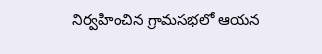నిర్వహించిన గ్రామసభలో ఆయన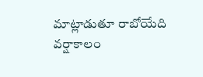మాట్లాడుతూ రాబోయేది వర్షాకాలం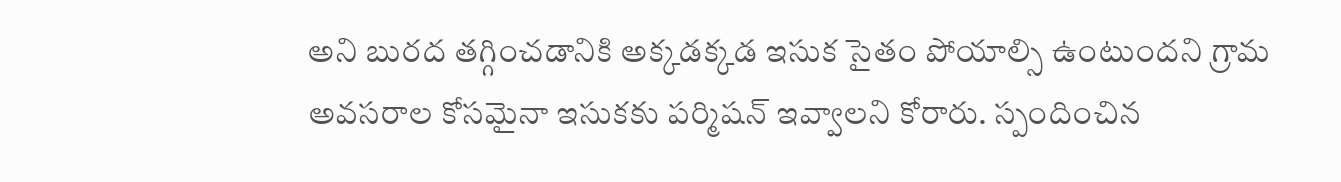అని బురద తగ్గించడానికి అక్కడక్కడ ఇసుక సైతం పోయాల్సి ఉంటుందని గ్రామ అవసరాల కోసమైనా ఇసుకకు పర్మిషన్ ఇవ్వాలని కోరారు. స్పందించిన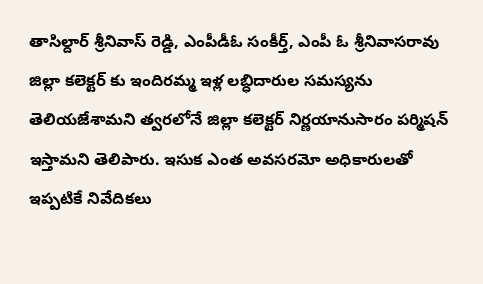తాసిల్దార్ శ్రీనివాస్ రెడ్డి, ఎంపీడీఓ సంకీర్త్, ఎంపీ ఓ శ్రీనివాసరావు జిల్లా కలెక్టర్ కు ఇందిరమ్మ ఇళ్ల లబ్ధిదారుల సమస్యను తెలియజేశామని త్వరలోనే జిల్లా కలెక్టర్ నిర్ణయానుసారం పర్మిషన్ ఇస్తామని తెలిపారు. ఇసుక ఎంత అవసరమో అధికారులతో ఇప్పటికే నివేదికలు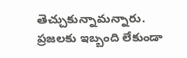తెచ్చుకున్నామన్నారు. ప్రజలకు ఇబ్బంది లేకుండా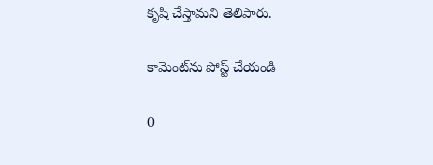కృషి చేస్తామని తెలిపారు.

కామెంట్‌ను పోస్ట్ చేయండి

0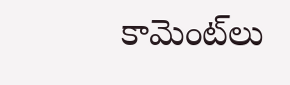కామెంట్‌లు